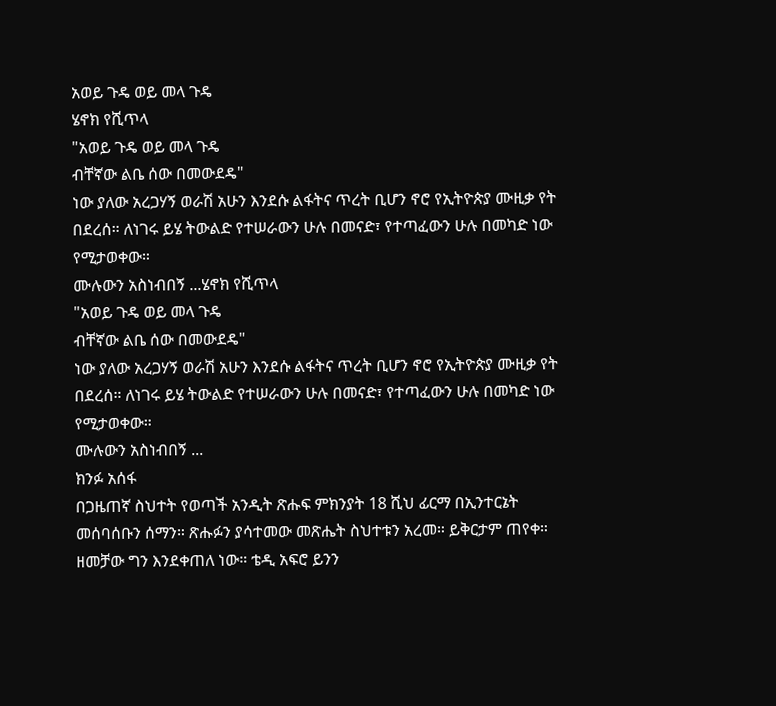አወይ ጉዴ ወይ መላ ጉዴ
ሄኖክ የሺጥላ
"አወይ ጉዴ ወይ መላ ጉዴ
ብቸኛው ልቤ ሰው በመውደዴ"
ነው ያለው አረጋሃኝ ወራሽ አሁን እንደሱ ልፋትና ጥረት ቢሆን ኖሮ የኢትዮጵያ ሙዚቃ የት በደረሰ። ለነገሩ ይሄ ትውልድ የተሠራውን ሁሉ በመናድ፣ የተጣፈውን ሁሉ በመካድ ነው የሚታወቀው።
ሙሉውን አስነብበኝ ...ሄኖክ የሺጥላ
"አወይ ጉዴ ወይ መላ ጉዴ
ብቸኛው ልቤ ሰው በመውደዴ"
ነው ያለው አረጋሃኝ ወራሽ አሁን እንደሱ ልፋትና ጥረት ቢሆን ኖሮ የኢትዮጵያ ሙዚቃ የት በደረሰ። ለነገሩ ይሄ ትውልድ የተሠራውን ሁሉ በመናድ፣ የተጣፈውን ሁሉ በመካድ ነው የሚታወቀው።
ሙሉውን አስነብበኝ ...
ክንፉ አሰፋ
በጋዜጠኛ ስህተት የወጣች አንዲት ጽሑፍ ምክንያት 18 ሺህ ፊርማ በኢንተርኔት መሰባሰቡን ሰማን። ጽሑፉን ያሳተመው መጽሔት ስህተቱን አረመ። ይቅርታም ጠየቀ። ዘመቻው ግን እንደቀጠለ ነው። ቴዲ አፍሮ ይንን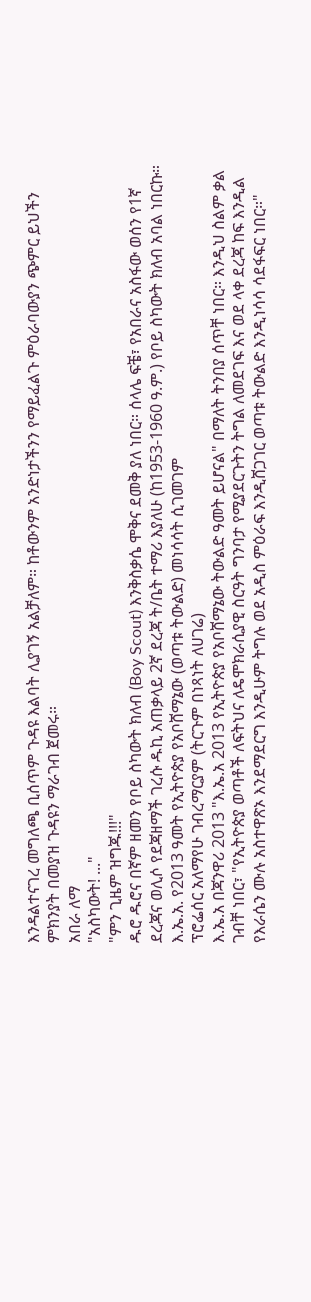እንዳልተናገረ መግለጫ ቢሰጥም ጉዳዩ እልባት ሊያገኝ አልቻለም። ከቶውንም አንድነታችንን የማይፈልጉ ምዕራባውያን ጭምር ይህችን ምክንያት በመያዝ ጉዳዩን ማራገብ ጀመሩ።
አበራ ለማ
"አስካውት! ..."
"ምን ጊዜም ዝግጁ!!!"
ዱሮ ዱሮና በኛም ዘመን የቦይ ስካውት ክለብ (Boy Scout) እንቅስቃሴ ሞቅና ደመቅ ያለ ነበር። ሰላሌ ፍቼ፣ የአበራና አስፋው ወሰን የ1ኛ ደረጃና ወሊሶ የደጃዘማች ገረሱ ዱኪ አጠቃላይ 2ኛ ደረጃ ት/ቤት ተማሪ እያለሁ (ከ1953-1960 ዓ.ም.) የቦይ ስካውት ክለብ አባል ነበርኩ።
እ.ኤ.አ. የ2013 ዓመት የኢትዮጵያ የአቦሸማኔው (ወጣቱ ትውልድ) መነሳሳት ሲገመገም
ፕሮፌሰር አለማየሁ ገብረማርያም (ትርጉም በነጻነት ለሀገሬ)
እ.ኤ.አ በጃንዋሪ 2013 "እ.ኤ.አ 2013 የኢትዮጵያ የአቦሸማኔው ትውልድ ዓመት ይሆናል" በማለት ትንበያ ሰጥቸ ነበር። እንዲህ ስልም ቃል ገብቸ ነበር፣ "የኢትዮጵያ ወጣቶች ለፍትህና ለዴሞክራሲያዊ ስርዓት ግንባታ የሚያደርጉትን ትግል ለመደገፍ እና ወደ ላቀ ደረጃ ከፍ እንዲል የእራሴን ሙሉ አስተዋጽኦ እንደማደርግ እንዲሁም ትግሉ ወደ አዲስ ምዕራፍ እንዲሸጋገር ወጣቱ ትውልድ እንዲነሳሳ ሳደፋፍር ነበር።"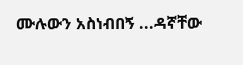ሙሉውን አስነብበኝ ...ዳኛቸው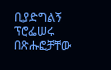ቢያድግልኝ
ፕሮፌሠሩ በጽሑፎቻቸው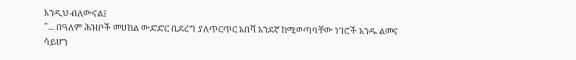እንዲህ ብለውናል፤
"... በዓለም ሕዝቦች መሀከል ውድድር ቢደረግ ያለጥርጥር አበሻ አንደኛ ከሚወጣባቸው ነገሮች አንዱ ልመና ሳይሆን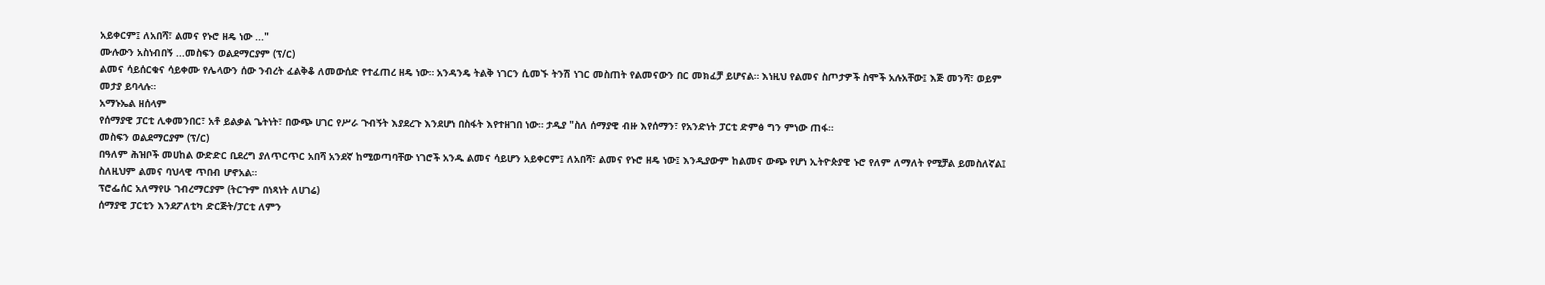አይቀርም፤ ለአበሻ፣ ልመና የኑሮ ዘዴ ነው ..."
ሙሉውን አስነብበኝ ...መስፍን ወልደማርያም (ፕ/ር)
ልመና ሳይሰርቁና ሳይቀሙ የሌላውን ሰው ንብረት ፈልቅቆ ለመውሰድ የተፈጠረ ዘዴ ነው። አንዳንዴ ትልቅ ነገርን ሲመኙ ትንሽ ነገር መስጠት የልመናውን በር መክፈቻ ይሆናል። እነዚህ የልመና ስጦታዎች ስሞች አሉአቸው፤ እጅ መንሻ፣ ወይም መታያ ይባላሉ።
አማኑኤል ዘሰላም
የሰማያዊ ፓርቲ ሊቀመንበር፣ አቶ ይልቃል ጌትነት፣ በውጭ ሀገር የሥራ ጉብኝት እያደረጉ እንደሆነ በስፋት እየተዘገበ ነው። ታዲያ "ስለ ሰማያዊ ብዙ እየሰማን፣ የአንድነት ፓርቲ ድምፅ ግን ምነው ጠፋ።
መስፍን ወልደማርያም (ፕ/ር)
በዓለም ሕዝቦች መሀከል ውድድር ቢደረግ ያለጥርጥር አበሻ አንደኛ ከሚወጣባቸው ነገሮች አንዱ ልመና ሳይሆን አይቀርም፤ ለአበሻ፣ ልመና የኑሮ ዘዴ ነው፤ እንዲያውም ከልመና ውጭ የሆነ ኢትዮጵያዊ ኑሮ የለም ለማለት የሚቻል ይመስለኛል፤ ስለዚህም ልመና ባህላዊ ጥበብ ሆኖአል።
ፕሮፌሰር አለማየሁ ገብረማርያም (ትርጉም በነጻነት ለሀገሬ)
ሰማያዊ ፓርቲን እንደፖለቲካ ድርጅት/ፓርቲ ለምን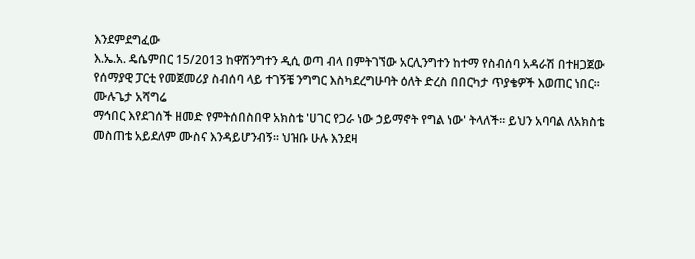እንደምደግፈው
እ.ኤ.አ. ዴሴምበር 15/2013 ከዋሽንግተን ዲሲ ወጣ ብላ በምትገኘው አርሊንግተን ከተማ የስብሰባ አዳራሽ በተዘጋጀው የሰማያዊ ፓርቲ የመጀመሪያ ስብሰባ ላይ ተገኝቼ ንግግር እስካደረግሁባት ዕለት ድረስ በበርካታ ጥያቄዎች እወጠር ነበር።
ሙሉጌታ አሻግሬ
ማኅበር እየደገሰች ዘመድ የምትሰበስበዋ አክስቴ 'ሀገር የጋራ ነው ኃይማኖት የግል ነው' ትላለች። ይህን አባባል ለአክስቴ መስጠቴ አይደለም ሙስና እንዳይሆንብኝ። ህዝቡ ሁሉ እንደዛ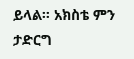ይላል። አክስቴ ምን ታድርግ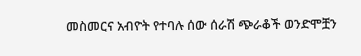መስመርና አብዮት የተባሉ ሰው ሰራሽ ጭራቆች ወንድሞቿን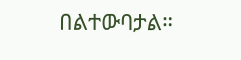በልተውባታል።